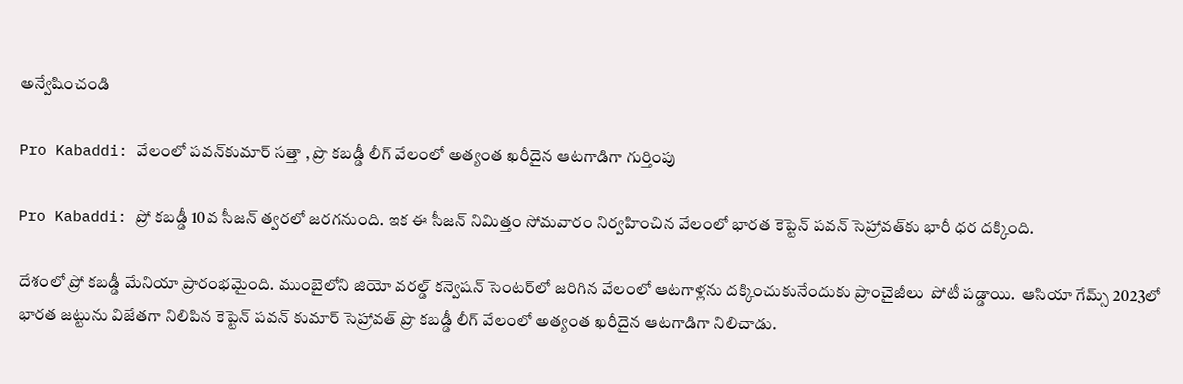అన్వేషించండి

Pro Kabaddi: వేలంలో పవన్‌కుమార్‌ సత్తా , ప్రొ కబడ్డీ లీగ్‌ వేలంలో అత్యంత ఖరీదైన ఆటగాడిగా గుర్తింపు

Pro Kabaddi: ప్రో కబడ్డీ 10వ సీజన్ త్వరలో జరగనుంది. ఇక ఈ సీజన్ నిమిత్తం సోమవారం నిర్వహించిన వేలంలో భారత కెప్టెన్ పవన్ సెహ్రావత్‌కు భారీ ధర దక్కింది.

దేశంలో ప్రో కబడ్డీ మేనియా ప్రారంభమైంది. ముంబైలోని జియో వరల్డ్‌ కన్వెషన్‌ సెంటర్‌లో జరిగిన వేలంలో ఆటగాళ్లను దక్కించుకునేందుకు ప్రాంచైజీలు  పోటీ పడ్డాయి.  ఆసియా గేమ్స్ 2023లో భారత జట్టును విజేతగా నిలిపిన కెప్టెన్ పవన్ కుమార్ సెహ్రావత్‌ ప్రొ కబడ్డీ లీగ్‌ వేలంలో అత్యంత ఖరీదైన ఆటగాడిగా నిలిచాడు.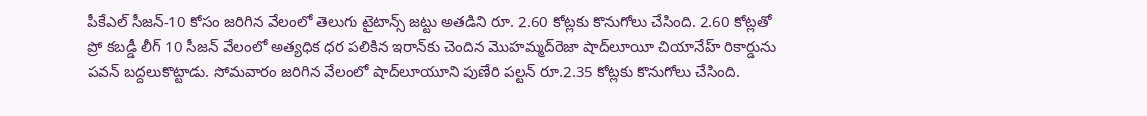పీకేఎల్ సీజన్‌-10 కోసం జరిగిన వేలంలో తెలుగు టైటాన్స్‌ జట్టు అతడిని రూ. 2.60 కోట్లకు కొనుగోలు చేసింది. 2.60 కోట్లతో ప్రో కబడ్డీ లీగ్‌ 10 సీజన్‌ వేలంలో అత్యధిక ధర పలికిన ఇరాన్‌కు చెందిన మొహమ్మద్‌రెజా షాద్‌లూయీ చియానేహ్‌ రికార్డును పవన్‌ బద్దలుకొట్టాడు. సోమవారం జరిగిన వేలంలో షాద్‌లూయూని పుణేరి పల్టన్‌ రూ.2.35 కోట్లకు కొనుగోలు చేసింది.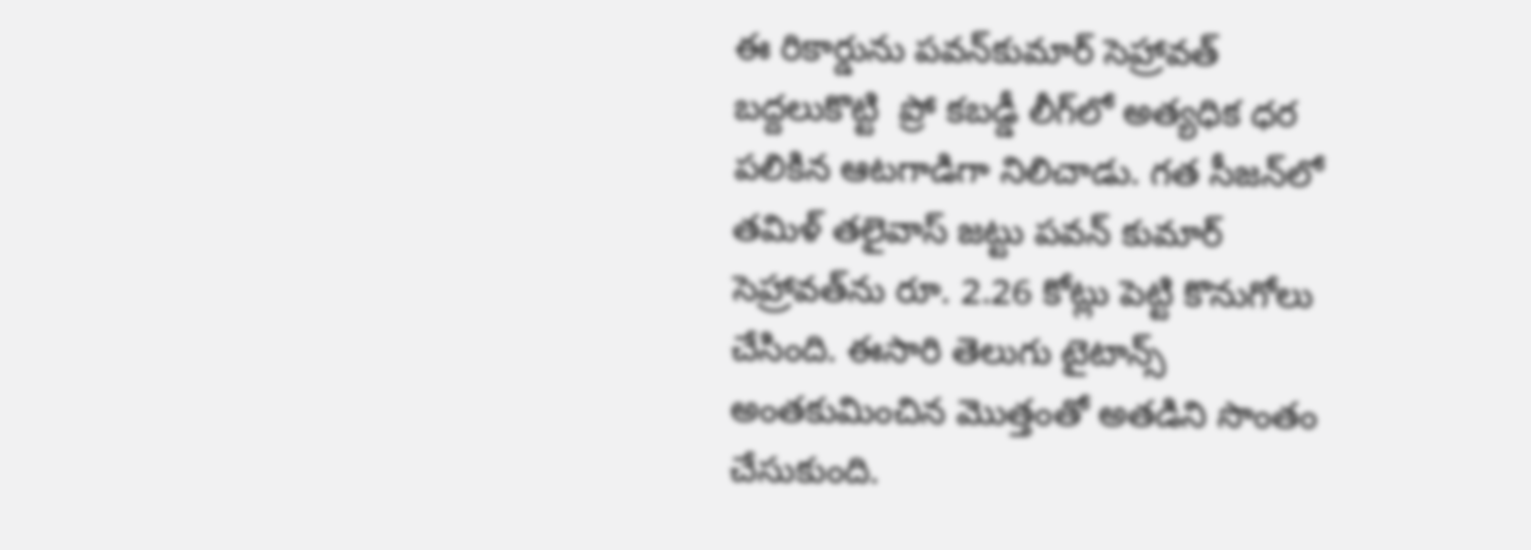ఈ రికార్డును పవన్‌కుమార్‌ సెహ్రావత్‌ బద్దలుకొట్టి  ప్రో కబడ్డీ లీగ్‌లో అత్యధిక ధర పలికిన ఆటగాడిగా నిలిచాడు. గత సీజన్‌లో తమిళ్‌ తలైవాస్‌ జట్టు పవన్‌ కుమార్ సెహ్రావత్‌ను రూ. 2.26 కోట్లు పెట్టి కొనుగోలు చేసింది. ఈసారి తెలుగు టైటాన్స్‌ అంతకుమించిన మొత్తంతో అతడిని సొంతం చేసుకుంది.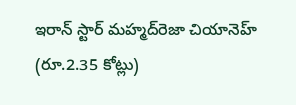ఇరాన్‌ స్టార్‌ మహ్మద్‌రెజా చియానెహ్ (రూ.2.35 కోట్లు)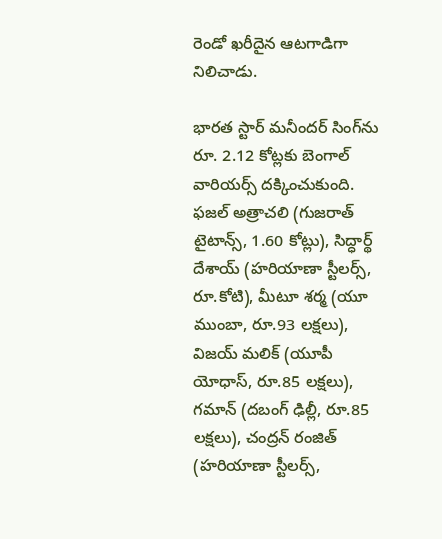రెండో ఖరీదైన ఆటగాడిగా నిలిచాడు.

భారత స్టార్‌ మనీందర్‌ సింగ్‌ను రూ. 2.12 కోట్లకు బెంగాల్‌ వారియర్స్‌ దక్కించుకుంది.  ఫజల్‌ అత్రాచలి (గుజరాత్‌ టైటాన్స్‌, 1.60 కోట్లు), సిద్ధార్థ్‌ దేశాయ్‌ (హరియాణా స్టీలర్స్‌, రూ.కోటి), మీటూ శర్మ (యూ ముంబా, రూ.93 లక్షలు), విజయ్‌ మలిక్‌ (యూపీ యోధాస్‌, రూ.85 లక్షలు), గమాన్‌ (దబంగ్‌ ఢిల్లీ, రూ.85 లక్షలు), చంద్రన్‌ రంజిత్‌ (హరియాణా స్టీలర్స్‌,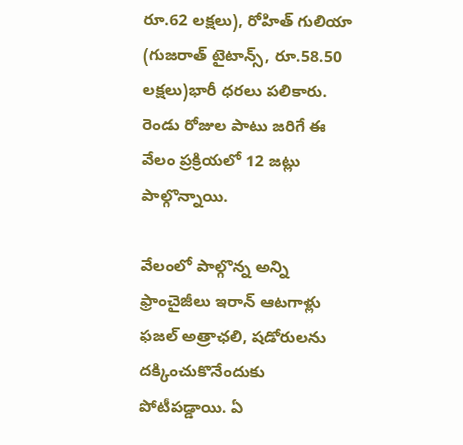రూ.62 లక్షలు), రోహిత్‌ గులియా (గుజరాత్‌ టైటాన్స్‌, రూ.58.50 లక్షలు)భారీ ధరలు పలికారు. రెండు రోజుల పాటు జరిగే ఈ వేలం ప్రక్రియలో 12 జట్లు పాల్గొన్నాయి.

వేలంలో పాల్గొన్న అన్ని ఫ్రాంచైజీలు ఇరాన్‌ ఆటగాళ్లు ఫజల్‌ అత్రాఛలి, షడోరులను దక్కించుకొనేందుకు పోటీపడ్డాయి. ఏ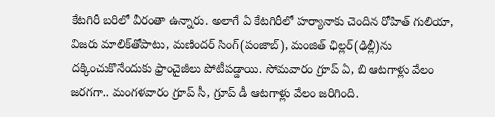కేటగిరీ బరిలో వీరంతా ఉన్నారు. అలాగే ఏ కేటగిరీలో హర్యానాకు చెందిన రోహిత్‌ గులియా, విజరు మాలిక్‌తోపాటు, మణిందర్‌ సింగ్‌(పంజాబ్‌), మంజిత్‌ ఛిల్లర్‌(ఢిల్లీ)ను దక్కించుకొనేందుకు ఫ్రాంచైజీలు పోటీపడ్డాయి. సోమవారం గ్రూప్‌ ఏ, బి ఆటగాళ్లు వేలం జరగగా.. మంగళవారం గ్రూప్‌ సీ, గ్రూప్‌ డీ ఆటగాళ్లు వేలం జరిగింది.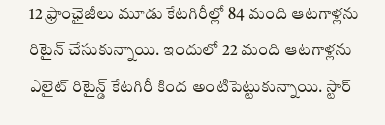12 ఫ్రాంఛైజీలు మూడు కేటగిరీల్లో 84 మంది ఆటగాళ్లను రిటైన్‌ చేసుకున్నాయి. ఇందులో 22 మంది ఆటగాళ్లను ఎలైట్‌ రిటైన్డ్ కేటగిరీ కింద అంటిపెట్టుకున్నాయి. స్టార్‌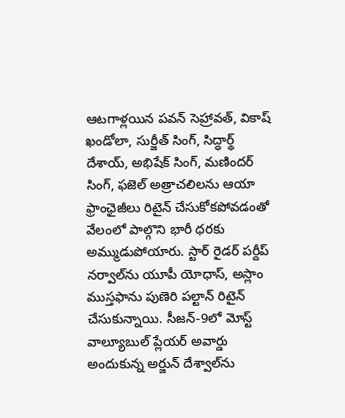ఆటగాళ్లయిన పవన్ సెహ్రావత్, వికాష్ ఖండోలా, సుర్జీత్ సింగ్, సిద్ధార్థ్ దేశాయ్, అభిషేక్ సింగ్, మణిందర్ సింగ్, ఫజెల్ అత్రాచలిలను ఆయా ఫ్రాంఛైజీలు రిటైన్‌ చేసుకోకపోవడంతో వేలంలో పాల్గొని భారీ ధరకు అమ్ముడుపోయారు. స్టార్ రైడర్ పర్దీప్‌ నర్వాల్‌ను యూపీ యోధాస్, అస్లాం ముస్తఫాను పుణెరి పల్టాన్‌ రిటైన్‌ చేసుకున్నాయి. సీజన్‌-9లో మోస్ట్ వాల్యూబుల్ ప్లేయర్ అవార్డు అందుకున్న అర్జున్ దేశ్వాల్‌ను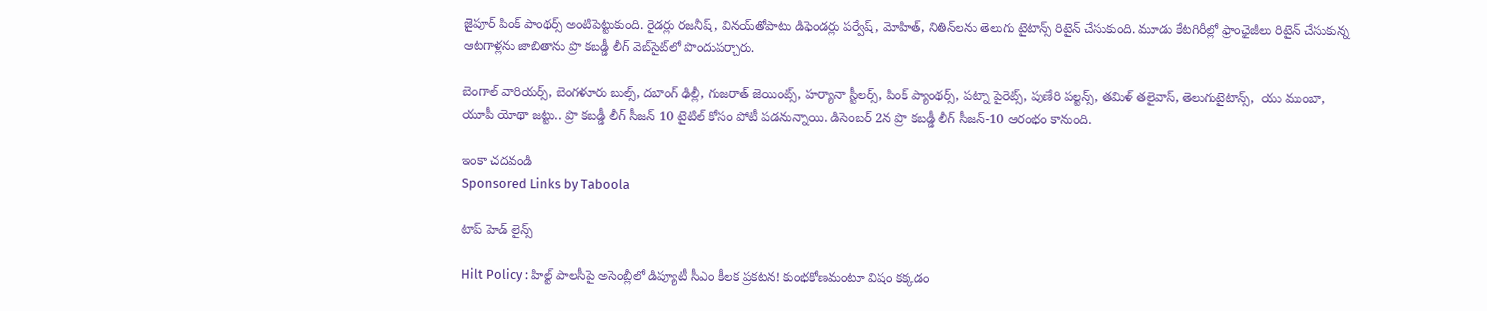జైపూర్ పింక్ పాంథర్స్ అంటిపెట్టుకుంది. రైడర్లు రజనీష్‌, వినయ్‌తోపాటు డిఫెండర్లు పర్వేష్‌, మోహిత్, నితిన్‌లను తెలుగు టైటాన్స్‌ రిటైన్‌ చేసుకుంది. మూడు కేటగిరీల్లో ఫ్రాంఛైజీలు రిటైన్‌ చేసుకున్న ఆటగాళ్లను జాబితాను ప్రొ కబడ్డీ లీగ్ వెబ్‌సైట్‌లో పొందుపర్చారు.

బెంగాల్‌ వారియర్స్‌, బెంగళూరు బుల్స్‌, దబాంగ్‌ ఢిల్లీ, గుజరాత్‌ జెయింట్స్‌, హర్యానా స్టీలర్స్‌, పింక్‌ ప్యాంథర్స్‌, పట్నా పైరెట్స్‌, పుణేరి పల్టన్స్‌, తమిళ్‌ తలైవాస్‌, తెలుగుటైటాన్స్‌,  యు ముంబా, యూపీ యోథా జట్టు.. ప్రొ కబడ్డీ లీగ్ సీజన్‌ 10 టైటిల్‌ కోసం పోటీ పడనున్నాయి. డిసెంబర్‌ 2న ప్రొ కబడ్డీ లీగ్‌ సీజన్‌-10 ఆరంభం కానుంది.

ఇంకా చదవండి
Sponsored Links by Taboola

టాప్ హెడ్ లైన్స్

Hilt Policy : హిల్ట్ పాలసీపై అసెంబ్లీలో డిప్యూటీ సీఎం కీలక ప్రకటన! కుంభకోణమంటూ విషం కక్కడం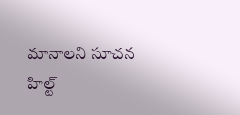మానాలని సూచన
హిల్ట్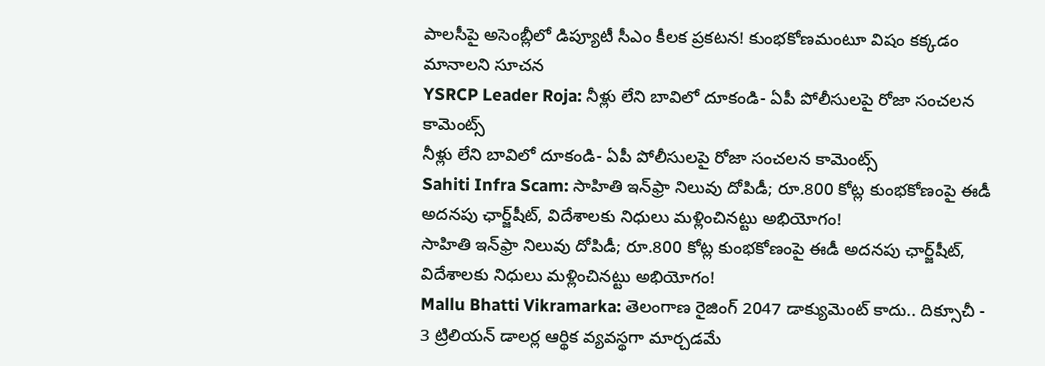పాలసీపై అసెంబ్లీలో డిప్యూటీ సీఎం కీలక ప్రకటన! కుంభకోణమంటూ విషం కక్కడం మానాలని సూచన
YSRCP Leader Roja: నీళ్లు లేని బావిలో దూకండి- ఏపీ పోలీసులపై రోజా సంచలన కామెంట్స్
నీళ్లు లేని బావిలో దూకండి- ఏపీ పోలీసులపై రోజా సంచలన కామెంట్స్
Sahiti Infra Scam: సాహితి ఇన్‌ఫ్రా నిలువు దోపిడీ; రూ.800 కోట్ల కుంభకోణంపై ఈడీ అదనపు ఛార్జ్‌షీట్‌, విదేశాలకు నిధులు మళ్లించినట్టు అభియోగం!
సాహితి ఇన్‌ఫ్రా నిలువు దోపిడీ; రూ.800 కోట్ల కుంభకోణంపై ఈడీ అదనపు ఛార్జ్‌షీట్‌, విదేశాలకు నిధులు మళ్లించినట్టు అభియోగం!
Mallu Bhatti Vikramarka: తెలంగాణ రైజింగ్ 2047 డాక్యుమెంట్ కాదు.. దిక్సూచీ - 3 ట్రిలియన్ డాలర్ల ఆర్థిక వ్యవస్థగా మార్చడమే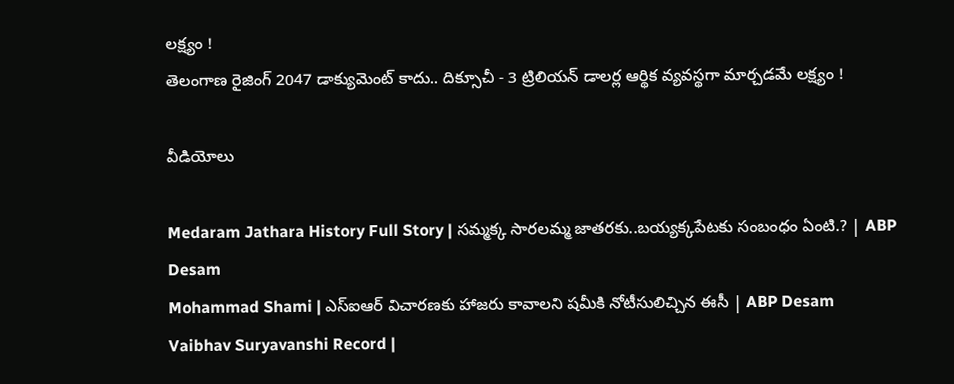లక్ష్యం !
తెలంగాణ రైజింగ్ 2047 డాక్యుమెంట్ కాదు.. దిక్సూచీ - 3 ట్రిలియన్ డాలర్ల ఆర్థిక వ్యవస్థగా మార్చడమే లక్ష్యం !

వీడియోలు

Medaram Jathara History Full Story | సమ్మక్క సారలమ్మ జాతరకు..బయ్యక్కపేటకు సంబంధం ఏంటి.? | ABP Desam
Mohammad Shami | ఎస్ఐఆర్ విచారణకు హాజరు కావాలని షమీకి నోటీసులిచ్చిన ఈసీ | ABP Desam
Vaibhav Suryavanshi Record |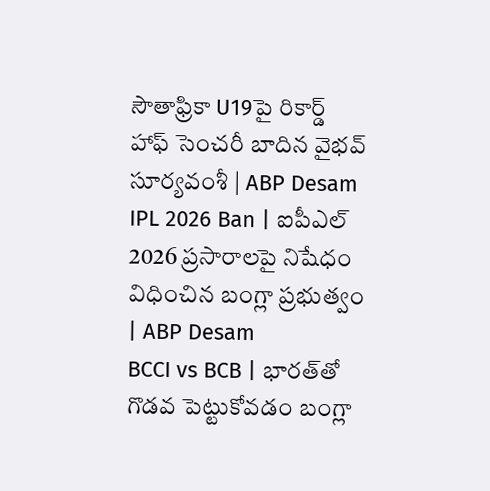సౌతాఫ్రికా U19పై రికార్డ్ హాఫ్ సెంచరీ బాదిన వైభవ్ సూర్యవంశీ | ABP Desam
IPL 2026 Ban | ఐపీఎల్ 2026 ప్రసారాలపై నిషేధం విధించిన బంగ్లా ప్రభుత్వం | ABP Desam
BCCI vs BCB | భారత్‌తో గొడవ పెట్టుకోవడం బంగ్లా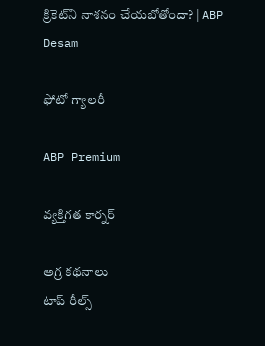క్రికెట్‌ని నాశనం చేయబోతోందా? | ABP Desam

ఫోటో గ్యాలరీ

ABP Premium

వ్యక్తిగత కార్నర్

అగ్ర కథనాలు
టాప్ రీల్స్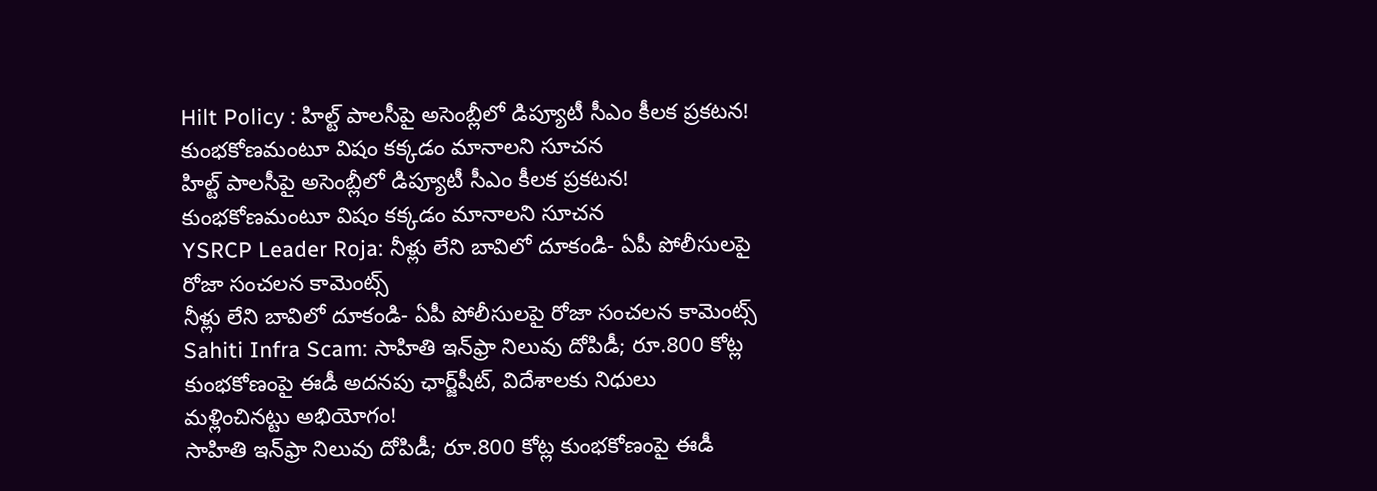Hilt Policy : హిల్ట్ పాలసీపై అసెంబ్లీలో డిప్యూటీ సీఎం కీలక ప్రకటన! కుంభకోణమంటూ విషం కక్కడం మానాలని సూచన
హిల్ట్ పాలసీపై అసెంబ్లీలో డిప్యూటీ సీఎం కీలక ప్రకటన! కుంభకోణమంటూ విషం కక్కడం మానాలని సూచన
YSRCP Leader Roja: నీళ్లు లేని బావిలో దూకండి- ఏపీ పోలీసులపై రోజా సంచలన కామెంట్స్
నీళ్లు లేని బావిలో దూకండి- ఏపీ పోలీసులపై రోజా సంచలన కామెంట్స్
Sahiti Infra Scam: సాహితి ఇన్‌ఫ్రా నిలువు దోపిడీ; రూ.800 కోట్ల కుంభకోణంపై ఈడీ అదనపు ఛార్జ్‌షీట్‌, విదేశాలకు నిధులు మళ్లించినట్టు అభియోగం!
సాహితి ఇన్‌ఫ్రా నిలువు దోపిడీ; రూ.800 కోట్ల కుంభకోణంపై ఈడీ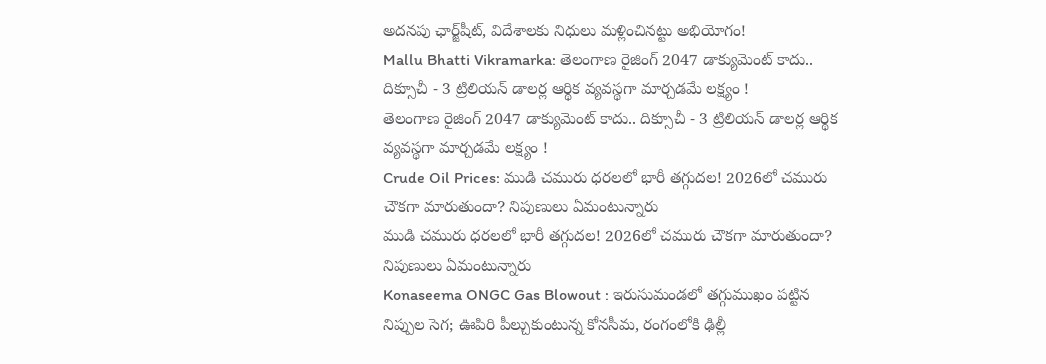అదనపు ఛార్జ్‌షీట్‌, విదేశాలకు నిధులు మళ్లించినట్టు అభియోగం!
Mallu Bhatti Vikramarka: తెలంగాణ రైజింగ్ 2047 డాక్యుమెంట్ కాదు.. దిక్సూచీ - 3 ట్రిలియన్ డాలర్ల ఆర్థిక వ్యవస్థగా మార్చడమే లక్ష్యం !
తెలంగాణ రైజింగ్ 2047 డాక్యుమెంట్ కాదు.. దిక్సూచీ - 3 ట్రిలియన్ డాలర్ల ఆర్థిక వ్యవస్థగా మార్చడమే లక్ష్యం !
Crude Oil Prices: ముడి చమురు ధరలలో భారీ తగ్గుదల! 2026లో చమురు చౌకగా మారుతుందా? నిపుణులు ఏమంటున్నారు
ముడి చమురు ధరలలో భారీ తగ్గుదల! 2026లో చమురు చౌకగా మారుతుందా? నిపుణులు ఏమంటున్నారు
Konaseema ONGC Gas Blowout : ఇరుసుమండలో తగ్గుముఖం పట్టిన నిప్పుల సెగ; ఊపిరి పీల్చుకుంటున్న కోనసీమ, రంగంలోకి ఢిల్లీ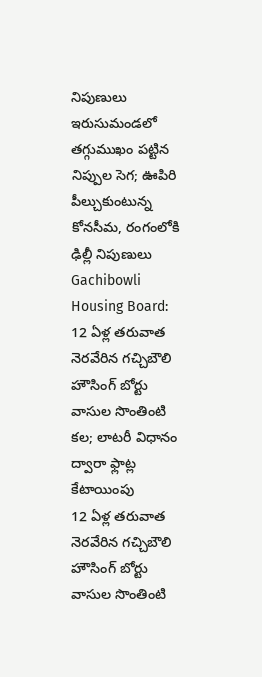నిపుణులు
ఇరుసుమండలో తగ్గుముఖం పట్టిన నిప్పుల సెగ; ఊపిరి పీల్చుకుంటున్న కోనసీమ, రంగంలోకి ఢిల్లీ నిపుణులు
Gachibowli Housing Board: 12 ఏళ్ల తరువాత నెరవేరిన గచ్చిబౌలి హౌసింగ్ బోర్టు వాసుల సొంతింటి కల; లాటరీ విధానం ద్వారా ఫ్లాట్ల కేటాయింపు
12 ఏళ్ల తరువాత నెరవేరిన గచ్చిబౌలి హౌసింగ్ బోర్టు వాసుల సొంతింటి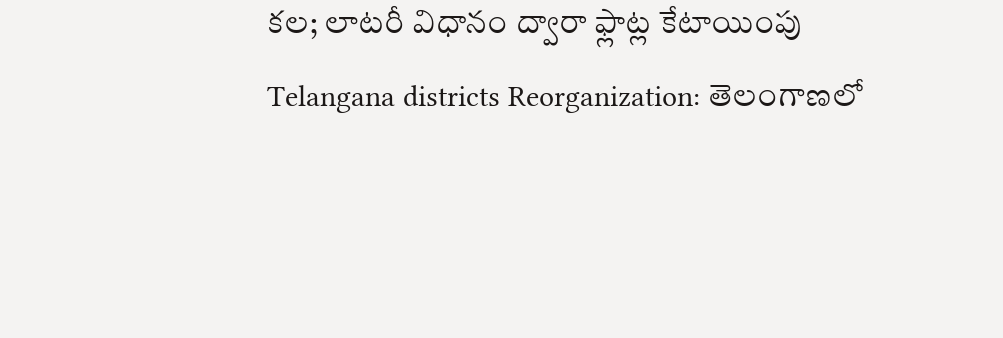కల; లాటరీ విధానం ద్వారా ఫ్లాట్ల కేటాయింపు
Telangana districts Reorganization: తెలంగాణలో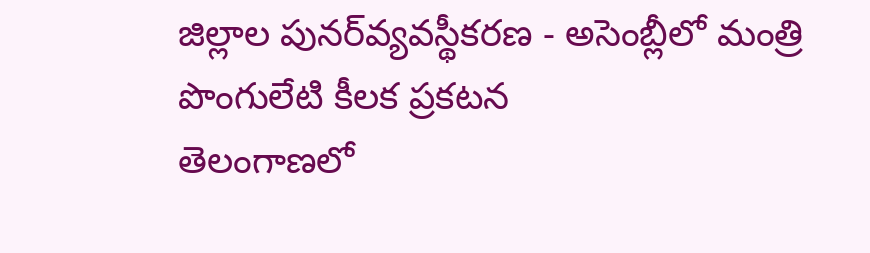జిల్లాల పునర్‌వ్యవస్థీకరణ - అసెంబ్లీలో మంత్రి పొంగులేటి కీలక ప్రకటన
తెలంగాణలో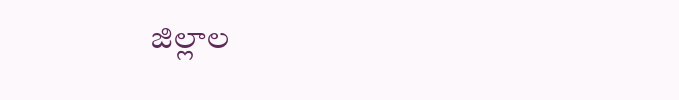జిల్లాల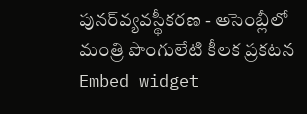పునర్‌వ్యవస్థీకరణ - అసెంబ్లీలో మంత్రి పొంగులేటి కీలక ప్రకటన
Embed widget